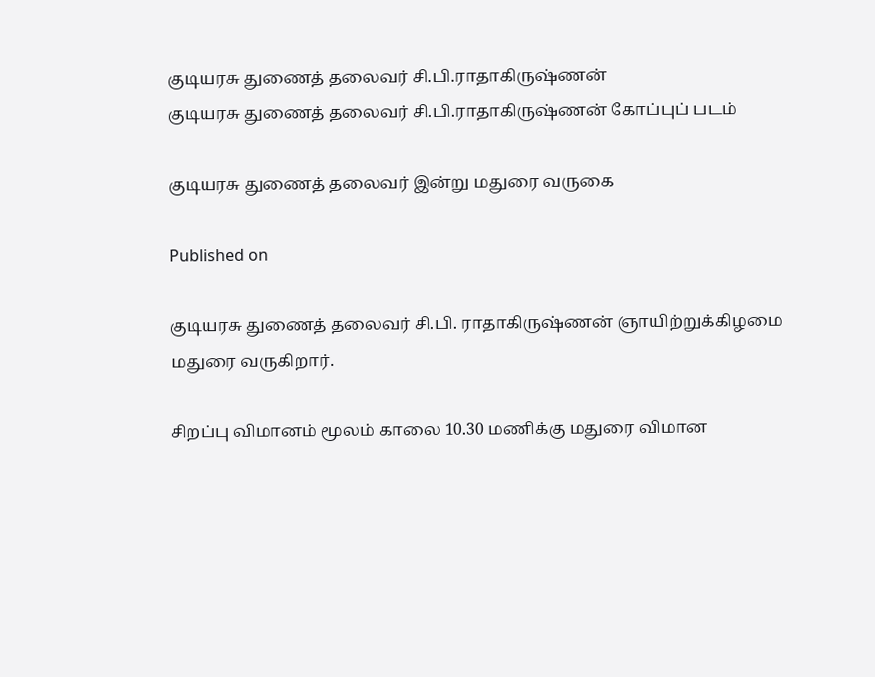குடியரசு துணைத் தலைவர் சி.பி.ராதாகிருஷ்ணன்
குடியரசு துணைத் தலைவர் சி.பி.ராதாகிருஷ்ணன் கோப்புப் படம்

குடியரசு துணைத் தலைவர் இன்று மதுரை வருகை

Published on

குடியரசு துணைத் தலைவர் சி.பி. ராதாகிருஷ்ணன் ஞாயிற்றுக்கிழமை மதுரை வருகிறார்.

சிறப்பு விமானம் மூலம் காலை 10.30 மணிக்கு மதுரை விமான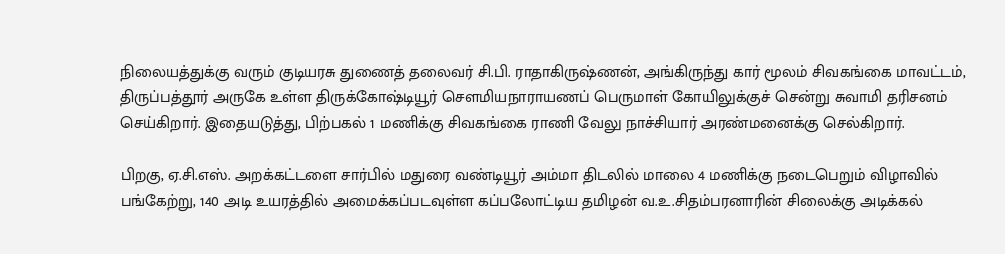நிலையத்துக்கு வரும் குடியரசு துணைத் தலைவர் சி.பி. ராதாகிருஷ்ணன், அங்கிருந்து கார் மூலம் சிவகங்கை மாவட்டம், திருப்பத்தூர் அருகே உள்ள திருக்கோஷ்டியூர் சௌமியநாராயணப் பெருமாள் கோயிலுக்குச் சென்று சுவாமி தரிசனம் செய்கிறார். இதையடுத்து, பிற்பகல் 1 மணிக்கு சிவகங்கை ராணி வேலு நாச்சியார் அரண்மனைக்கு செல்கிறார்.

பிறகு, ஏ.சி.எஸ். அறக்கட்டளை சார்பில் மதுரை வண்டியூர் அம்மா திடலில் மாலை 4 மணிக்கு நடைபெறும் விழாவில் பங்கேற்று, 140 அடி உயரத்தில் அமைக்கப்படவுள்ள கப்பலோட்டிய தமிழன் வ.உ.சிதம்பரனாரின் சிலைக்கு அடிக்கல்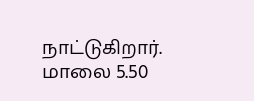நாட்டுகிறார். மாலை 5.50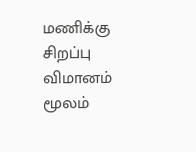மணிக்கு சிறப்பு விமானம் மூலம்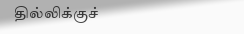தில்லிக்குச்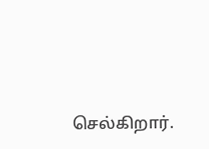செல்கிறார்.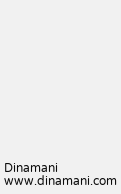Dinamani
www.dinamani.com